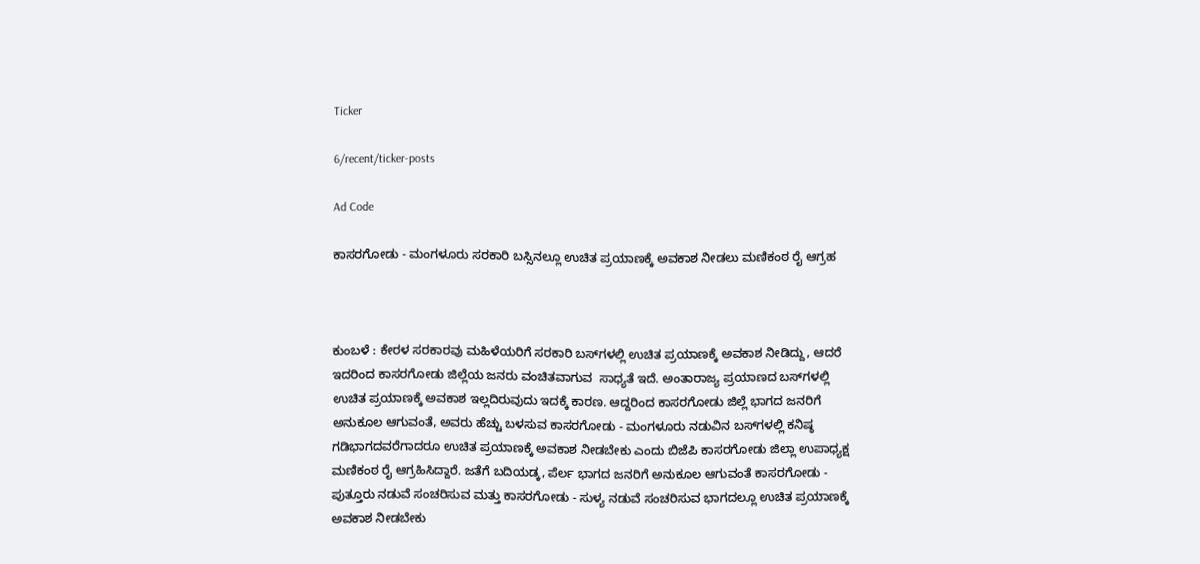Ticker

6/recent/ticker-posts

Ad Code

ಕಾಸರಗೋಡು - ಮಂಗಳೂರು ಸರಕಾರಿ ಬಸ್ಸಿನಲ್ಲೂ ಉಚಿತ ಪ್ರಯಾಣಕ್ಕೆ ಅವಕಾಶ ನೀಡಲು ಮಣಿಕಂಠ ರೈ ಆಗ್ರಹ



ಕುಂಬಳೆ : ಕೇರಳ ಸರಕಾರವು ಮಹಿಳೆಯರಿಗೆ ಸರಕಾರಿ ಬಸ್‌ಗಳಲ್ಲಿ ಉಚಿತ ಪ್ರಯಾಣಕ್ಕೆ ಅವಕಾಶ ನೀಡಿದ್ದು, ಆದರೆ ಇದರಿಂದ ಕಾಸರಗೋಡು ಜಿಲ್ಲೆಯ ಜನರು ವಂಚಿತವಾಗುವ  ಸಾಧ್ಯತೆ ಇದೆ. ಅಂತಾರಾಜ್ಯ ಪ್ರಯಾಣದ ಬಸ್‌ಗಳಲ್ಲಿ ಉಚಿತ ಪ್ರಯಾಣಕ್ಕೆ ಅವಕಾಶ ಇಲ್ಲದಿರುವುದು ಇದಕ್ಕೆ ಕಾರಣ. ಆದ್ದರಿಂದ ಕಾಸರಗೋಡು ಜಿಲ್ಲೆ ಭಾಗದ ಜನರಿಗೆ  ಅನುಕೂಲ ಆಗುವಂತೆ, ಅವರು ಹೆಚ್ಚು ಬಳಸುವ ಕಾಸರಗೋಡು - ಮಂಗಳೂರು ನಡುವಿನ ಬಸ್‌ಗಳಲ್ಲಿ ಕನಿಷ್ಠ ಗಡಿಭಾಗದವರೆಗಾದರೂ ಉಚಿತ ಪ್ರಯಾಣಕ್ಕೆ ಅವಕಾಶ ನೀಡಬೇಕು ಎಂದು ಬಿಜೆಪಿ ಕಾಸರಗೋಡು ಜಿಲ್ಲಾ ಉಪಾಧ್ಯಕ್ಷ ಮಣಿಕಂಠ ರೈ ಆಗ್ರಹಿಸಿದ್ದಾರೆ. ಜತೆಗೆ ಬದಿಯಡ್ಕ, ಪೆರ್ಲ ಭಾಗದ ಜನರಿಗೆ ಅನುಕೂಲ ಆಗುವಂತೆ ಕಾಸರಗೋಡು - ಪುತ್ತೂರು ನಡುವೆ ಸಂಚರಿಸುವ ಮತ್ತು ಕಾಸರಗೋಡು - ಸುಳ್ಯ ನಡುವೆ ಸಂಚರಿಸುವ ಭಾಗದಲ್ಲೂ ಉಚಿತ ಪ್ರಯಾಣಕ್ಕೆ ಅವಕಾಶ ನೀಡಬೇಕು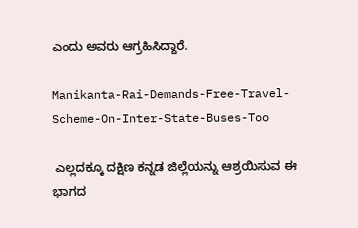ಎಂದು ಅವರು ಆಗ್ರಹಿಸಿದ್ದಾರೆ.

Manikanta-Rai-Demands-Free-Travel-Scheme-On-Inter-State-Buses-Too

 ಎಲ್ಲದಕ್ಕೂ ದಕ್ಷಿಣ ಕನ್ನಡ ಜಿಲ್ಲೆಯನ್ನು ಆಶ್ರಯಿಸುವ ಈ ಭಾಗದ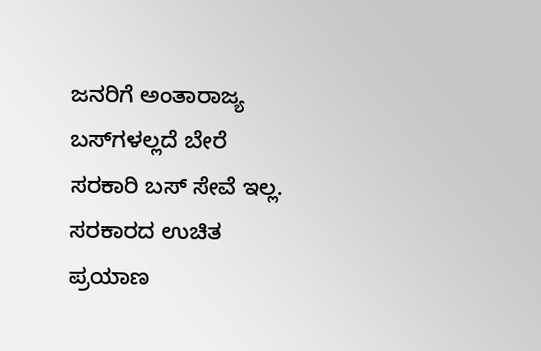ಜನರಿಗೆ ಅಂತಾರಾಜ್ಯ ಬಸ್‌ಗಳಲ್ಲದೆ ಬೇರೆ ಸರಕಾರಿ ಬಸ್ ಸೇವೆ ಇಲ್ಲ. ಸರಕಾರದ ಉಚಿತ ಪ್ರಯಾಣ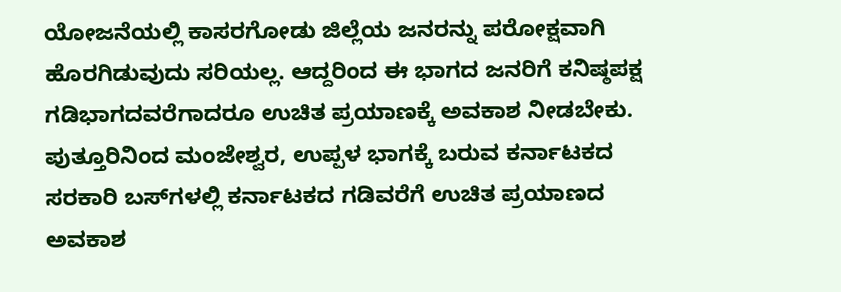ಯೋಜನೆಯಲ್ಲಿ ಕಾಸರಗೋಡು ಜಿಲ್ಲೆಯ ಜನರನ್ನು ಪರೋಕ್ಷವಾಗಿ ಹೊರಗಿಡುವುದು ಸರಿಯಲ್ಲ. ಆದ್ದರಿಂದ ಈ ಭಾಗದ ಜನರಿಗೆ ಕನಿಷ್ಠಪಕ್ಷ ಗಡಿಭಾಗದವರೆಗಾದರೂ ಉಚಿತ ಪ್ರಯಾಣಕ್ಕೆ ಅವಕಾಶ ನೀಡಬೇಕು.  ಪುತ್ತೂರಿನಿಂದ ಮಂಜೇಶ್ವರ, ಉಪ್ಪಳ ಭಾಗಕ್ಕೆ ಬರುವ ಕರ್ನಾಟಕದ ಸರಕಾರಿ ಬಸ್‌ಗಳಲ್ಲಿ ಕರ್ನಾಟಕದ ಗಡಿವರೆಗೆ ಉಚಿತ ಪ್ರಯಾಣದ ಅವಕಾಶ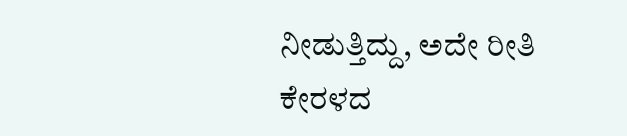ನೀಡುತ್ತಿದ್ದು, ಅದೇ ರೀತಿ ಕೇರಳದ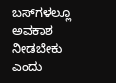ಬಸ್‌ಗಳಲ್ಲೂ ಅವಕಾಶ ನೀಡಬೇಕು ಎಂದು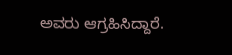ಅವರು ಆಗ್ರಹಿಸಿದ್ದಾರೆ.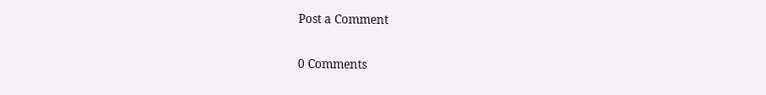Post a Comment

0 Comments